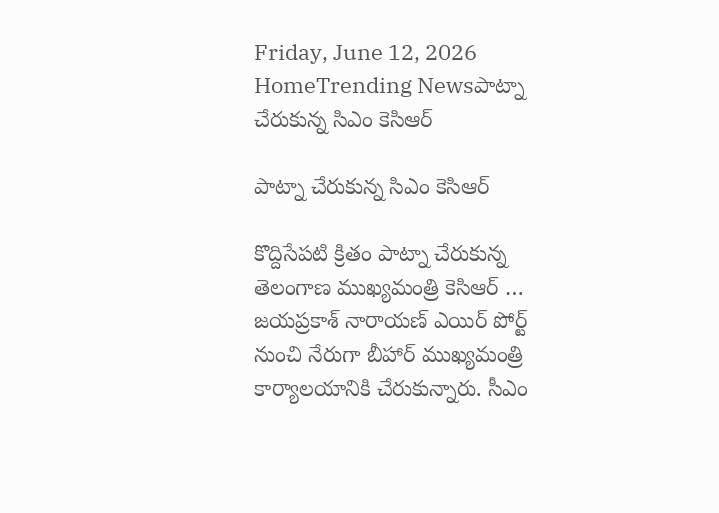Friday, June 12, 2026
HomeTrending Newsపాట్నా చేరుకున్న సిఎం కెసిఆర్

పాట్నా చేరుకున్న సిఎం కెసిఆర్

కొద్దిసేపటి క్రితం పాట్నా చేరుకున్న తెలంగాణ ముఖ్యమంత్రి కెసిఆర్ …  జయప్రకాశ్ నారాయణ్ ఎయిర్ పోర్ట్ నుంచి నేరుగా బీహార్ ముఖ్యమంత్రి కార్యాలయానికి చేరుకున్నారు. సీఎం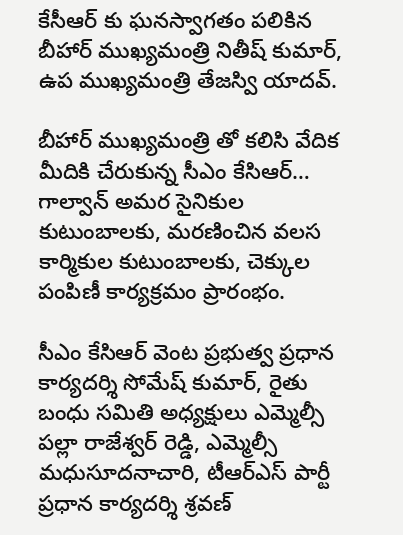కేసీఆర్ కు ఘనస్వాగతం పలికిన బీహార్ ముఖ్యమంత్రి నితీష్ కుమార్, ఉప ముఖ్యమంత్రి తేజస్వి యాదవ్.

బీహార్ ముఖ్యమంత్రి తో కలిసి వేదిక మీదికి చేరుకున్న సీఎం కేసిఆర్… గాల్వాన్ అమర సైనికుల కుటుంబాలకు, మరణించిన వలస కార్మికుల కుటుంబాలకు, చెక్కుల పంపిణీ కార్యక్రమం ప్రారంభం.

సీఎం కేసిఆర్ వెంట ప్రభుత్వ ప్రధాన కార్యదర్శి సోమేష్ కుమార్, రైతు బంధు సమితి అధ్యక్షులు ఎమ్మెల్సీ పల్లా రాజేశ్వర్ రెడ్డి, ఎమ్మెల్సీ మధుసూదనాచారి, టీఆర్ఎస్ పార్టీ ప్రధాన కార్యదర్శి శ్రవణ్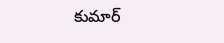కుమార్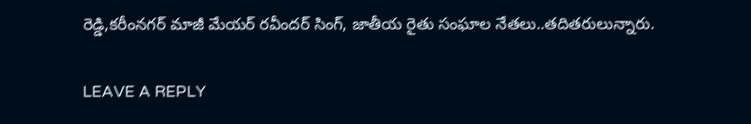రెడ్డి,కరీంనగర్ మాజీ మేయర్ రవీందర్ సింగ్, జాతీయ రైతు సంఘాల నేతలు..తదితరులున్నారు.

LEAVE A REPLY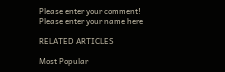Please enter your comment!
Please enter your name here

RELATED ARTICLES

Most Popular